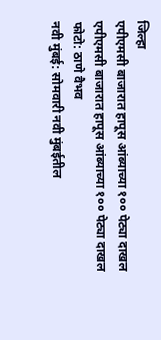जिल्हा
एपीएमसी बाजारात हापूस आंब्याच्या १०० पेट्या दाखल
एपीएमसी बाजारात हापूस आंब्याच्या १०० पेट्या दाखल
फोटो: ठाणे वैभव
नवी मुंबई: सोमवारी नवी मुंबईतील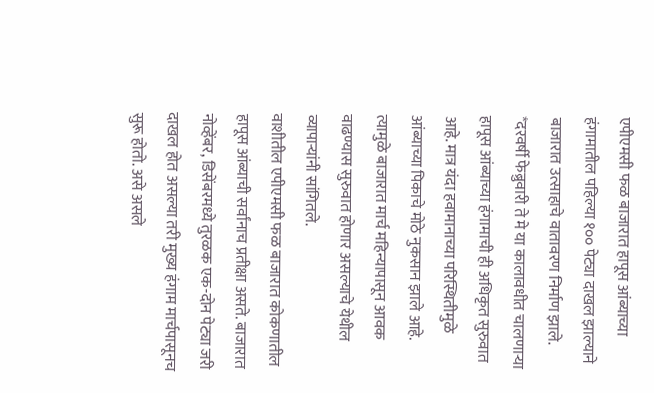एपीएमसी फळ बाजारात हापूस आंब्याच्या हंगामातील पहिल्या १०० पेट्या दाखल झाल्याने बाजारात उत्साहाचे वातावरण निर्माण झाले.
*दरवर्षी फेब्रुवारी ते मे या कालावधीत चालणाऱ्या हापूस आंब्याच्या हंगामाची ही अधिकृत सुरुवात आहे. मात्र यंदा हवामानाच्या परिस्थितीमुळे आंब्याच्या पिकाचे मोठे नुकसान झाले आहे. त्यामुळे बाजारात मार्च महिन्यापासून आवक वाढण्यास सुरुवात होणार असल्याचे येथील व्यापाऱ्यांनी सांगितले.
वाशीतील एपीएमसी फळ बाजारात कोकणातील हापूस आंब्याची सर्वांनाच प्रतीक्षा असते. बाजारात नोव्हेंबर, डिसेंबरमध्ये तुरळक एक-दोन पेट्या जरी दाखल होत असल्या तरी मुख्य हंगाम मार्चपासूनच सुरू होतो. असे असले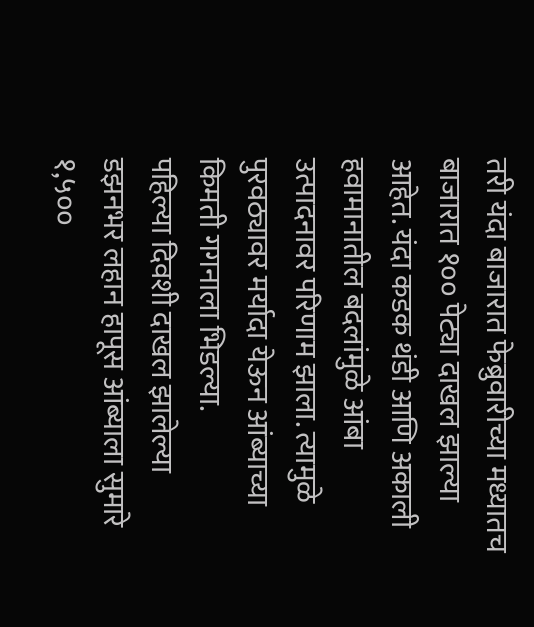तरी यंदा बाजारात फेब्रुवारीच्या मध्यातच बाजारात १०० पेट्या दाखल झाल्या आहेत. यंदा कडक थंडी आणि अकाली हवामानातील बदलांमुळे आंबा उत्पादनावर परिणाम झाला. त्यामुळे पुरवठ्यावर मर्यादा येऊन आंब्याच्या किमती गगनाला भिडल्या.
पहिल्या दिवशी दाखल झालेल्या डझनभर लहान हापूस आंब्याला सुमारे १,५००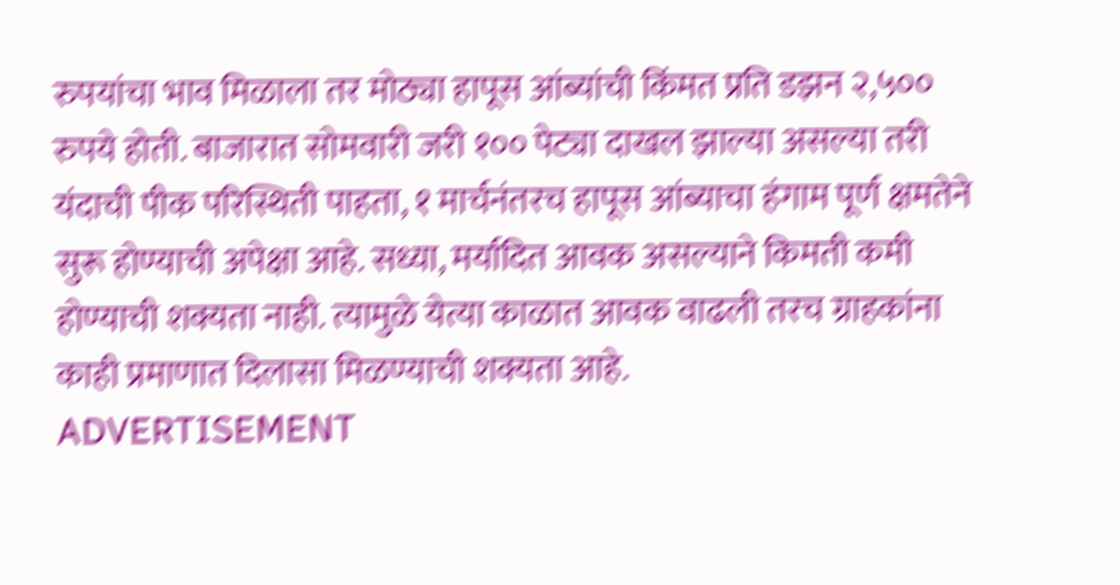रुपयांचा भाव मिळाला तर मोठ्या हापूस आंब्यांची किंमत प्रति डझन २,५०० रुपये होती. बाजारात सोमवारी जरी १०० पेट्या दाखल झाल्या असल्या तरी यंदाची पीक परिस्थिती पाहता, १ मार्चनंतरच हापूस आंब्याचा हंगाम पूर्ण क्षमतेने सुरू होण्याची अपेक्षा आहे. सध्या, मर्यादित आवक असल्याने किमती कमी होण्याची शक्यता नाही. त्यामुळे येत्या काळात आवक वाढली तरच ग्राहकांना काही प्रमाणात दिलासा मिळण्याची शक्यता आहे.
ADVERTISEMENT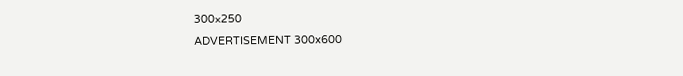300×250
ADVERTISEMENT 300x600